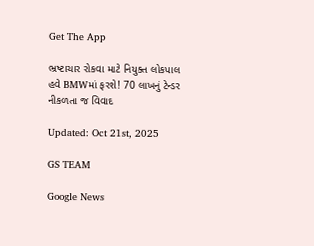Get The App

ભ્રષ્ટાચાર રોકવા માટે નિયુક્ત લોકપાલ હવે BMWમાં ફરશે! 70 લાખનું ટેન્ડર નીકળતા જ વિવાદ

Updated: Oct 21st, 2025

GS TEAM

Google News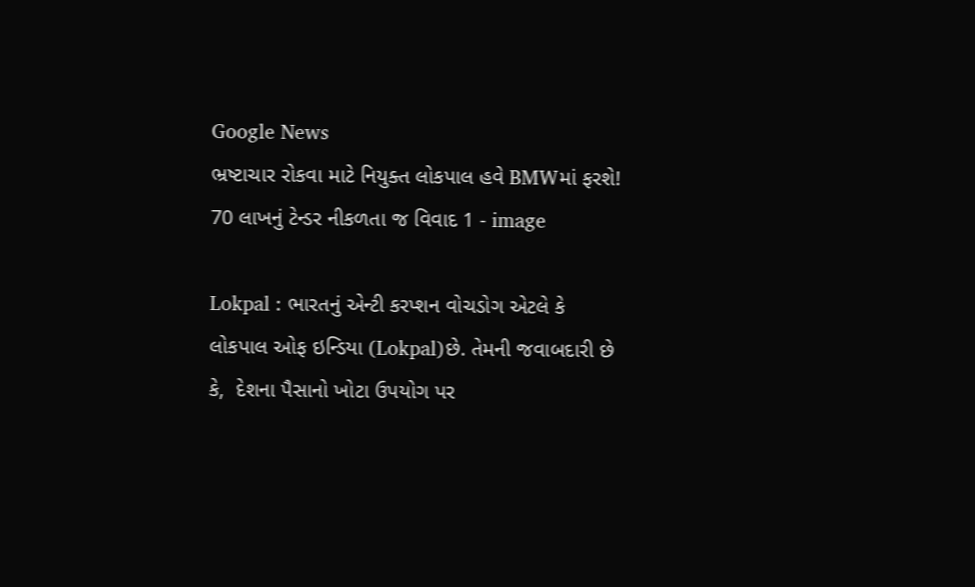Google News
ભ્રષ્ટાચાર રોકવા માટે નિયુક્ત લોકપાલ હવે BMWમાં ફરશે! 70 લાખનું ટેન્ડર નીકળતા જ વિવાદ 1 - image

Lokpal : ભારતનું એન્ટી કરપ્શન વોચડોગ એટલે કે લોકપાલ ઓફ ઇન્ડિયા (Lokpal)છે. તેમની જવાબદારી છે કે,  દેશના પૈસાનો ખોટા ઉપયોગ પર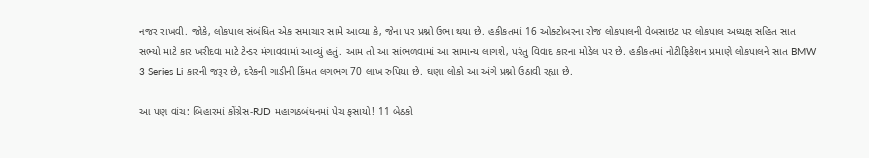નજર રાખવી. જોકે, લોકપાલ સંબંધિત એક સમાચાર સામે આવ્યા કે, જેના પર પ્રશ્નો ઉભા થયા છે. હકીકતમાં 16 ઓક્ટોબરના રોજ લોકપાલની વેબસાઇટ પર લોકપાલ અધ્યક્ષ સહિત સાત સભ્યો માટે કાર ખરીદવા માટે ટેન્ડર મંગાવવામાં આવ્યું હતું. આમ તો આ સાંભળવામાં આ સામાન્ય લાગશે, પરંતુ વિવાદ કારના મોડેલ પર છે. હકીકતમાં નોટીફિકેશન પ્રમાણે લોકપાલને સાત BMW 3 Series Li કારની જરૂર છે, દરેકની ગાડીની કિંમત લગભગ 70 લાખ રુપિયા છે. ઘણા લોકો આ અંગે પ્રશ્નો ઉઠાવી રહ્યા છે.

આ પણ વાંચ: બિહારમાં કોંગ્રેસ-RJD મહાગઠબંધનમાં પેચ ફસાયો! 11 બેઠકો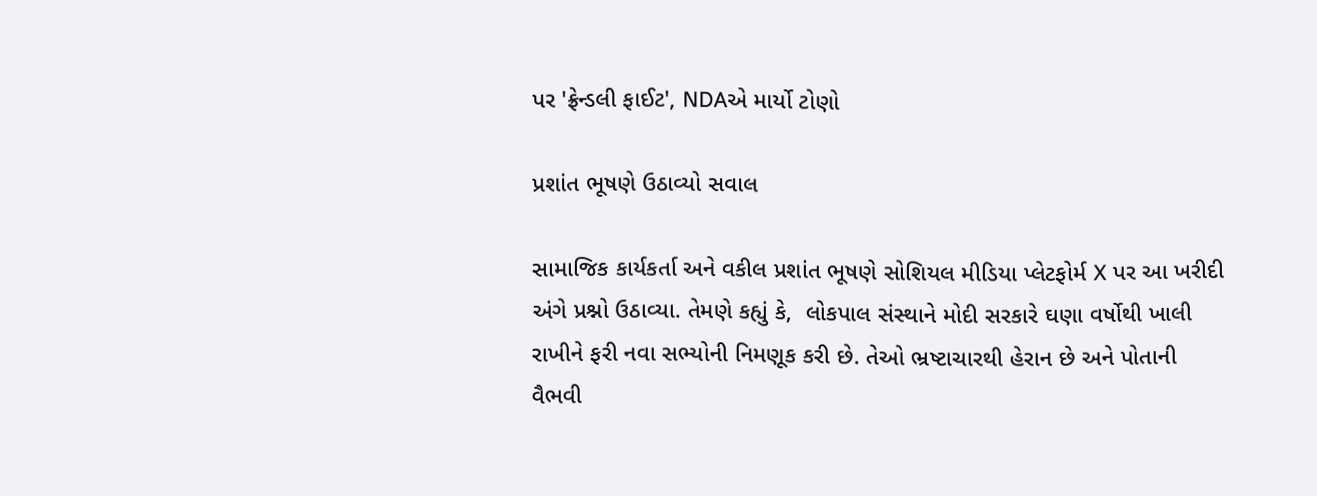પર 'ફ્રેન્ડલી ફાઈટ', NDAએ માર્યો ટોણો

પ્રશાંત ભૂષણે ઉઠાવ્યો સવાલ

સામાજિક કાર્યકર્તા અને વકીલ પ્રશાંત ભૂષણે સોશિયલ મીડિયા પ્લેટફોર્મ X પર આ ખરીદી અંગે પ્રશ્નો ઉઠાવ્યા. તેમણે કહ્યું કે,  લોકપાલ સંસ્થાને મોદી સરકારે ઘણા વર્ષોથી ખાલી રાખીને ફરી નવા સભ્યોની નિમણૂક કરી છે. તેઓ ભ્રષ્ટાચારથી હેરાન છે અને પોતાની વૈભવી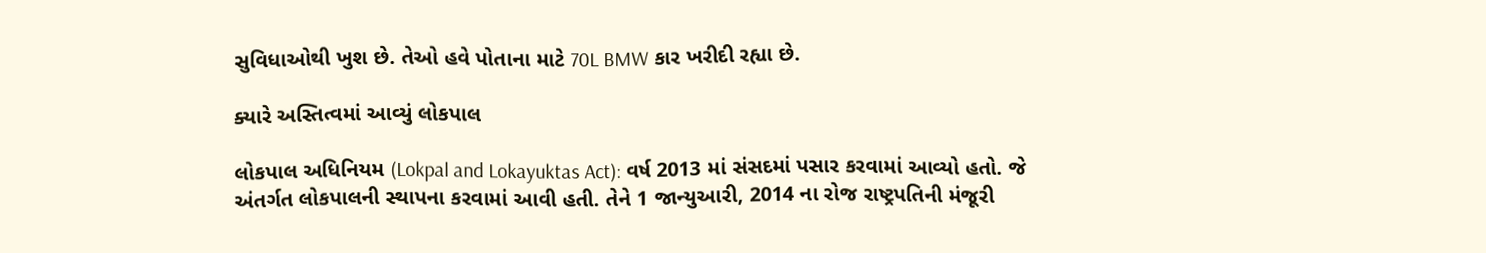સુવિધાઓથી ખુશ છે. તેઓ હવે પોતાના માટે 70L BMW કાર ખરીદી રહ્યા છે.

ક્યારે અસ્તિત્વમાં આવ્યું લોકપાલ

લોકપાલ અધિનિયમ (Lokpal and Lokayuktas Act): વર્ષ 2013 માં સંસદમાં પસાર કરવામાં આવ્યો હતો. જે અંતર્ગત લોકપાલની સ્થાપના કરવામાં આવી હતી. તેને 1 જાન્યુઆરી, 2014 ના રોજ રાષ્ટ્રપતિની મંજૂરી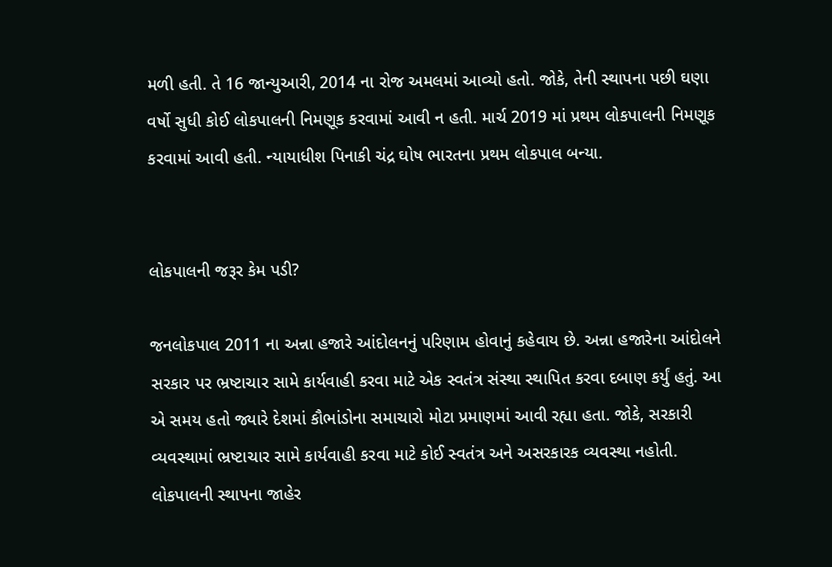મળી હતી. તે 16 જાન્યુઆરી, 2014 ના રોજ અમલમાં આવ્યો હતો. જોકે, તેની સ્થાપના પછી ઘણા વર્ષો સુધી કોઈ લોકપાલની નિમણૂક કરવામાં આવી ન હતી. માર્ચ 2019 માં પ્રથમ લોકપાલની નિમણૂક કરવામાં આવી હતી. ન્યાયાધીશ પિનાકી ચંદ્ર ઘોષ ભારતના પ્રથમ લોકપાલ બન્યા.


લોકપાલની જરૂર કેમ પડી?

જનલોકપાલ 2011 ના અન્ના હજારે આંદોલનનું પરિણામ હોવાનું કહેવાય છે. અન્ના હજારેના આંદોલને સરકાર પર ભ્રષ્ટાચાર સામે કાર્યવાહી કરવા માટે એક સ્વતંત્ર સંસ્થા સ્થાપિત કરવા દબાણ કર્યું હતું. આ એ સમય હતો જ્યારે દેશમાં કૌભાંડોના સમાચારો મોટા પ્રમાણમાં આવી રહ્યા હતા. જોકે, સરકારી વ્યવસ્થામાં ભ્રષ્ટાચાર સામે કાર્યવાહી કરવા માટે કોઈ સ્વતંત્ર અને અસરકારક વ્યવસ્થા નહોતી. લોકપાલની સ્થાપના જાહેર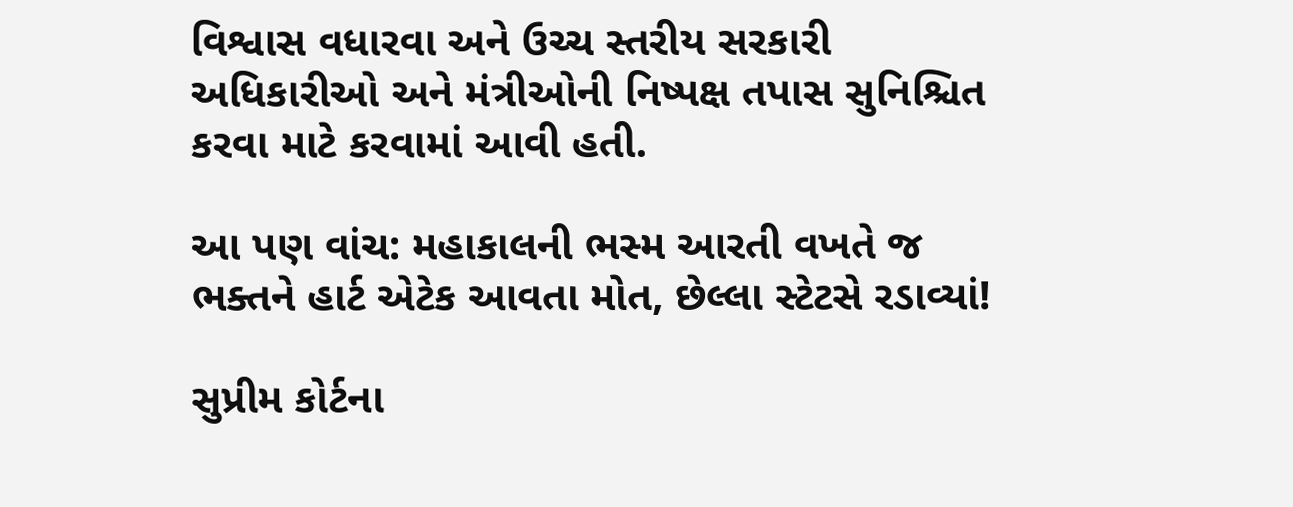વિશ્વાસ વધારવા અને ઉચ્ચ સ્તરીય સરકારી અધિકારીઓ અને મંત્રીઓની નિષ્પક્ષ તપાસ સુનિશ્ચિત કરવા માટે કરવામાં આવી હતી.

આ પણ વાંચ: મહાકાલની ભસ્મ આરતી વખતે જ ભક્તને હાર્ટ એટેક આવતા મોત, છેલ્લા સ્ટેટસે રડાવ્યાં!

સુપ્રીમ કોર્ટના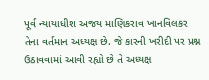પૂર્વ ન્યાયાધીશ અજય માણિકરાવ ખાનવિલકર તેના વર્તમાન અધ્યક્ષ છે. જે કારની ખરીદી પર પ્રશ્ન ઉઠાવવામાં આવી રહ્યો છે તે અધ્યક્ષ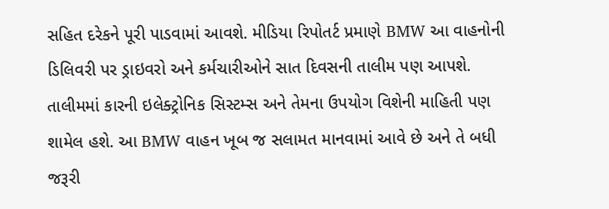સહિત દરેકને પૂરી પાડવામાં આવશે. મીડિયા રિપોતર્ટ પ્રમાણે BMW આ વાહનોની ડિલિવરી પર ડ્રાઇવરો અને કર્મચારીઓને સાત દિવસની તાલીમ પણ આપશે. તાલીમમાં કારની ઇલેક્ટ્રોનિક સિસ્ટમ્સ અને તેમના ઉપયોગ વિશેની માહિતી પણ શામેલ હશે. આ BMW વાહન ખૂબ જ સલામત માનવામાં આવે છે અને તે બધી જરૂરી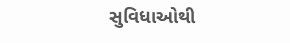સુવિધાઓથી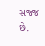સજ્જ છે.